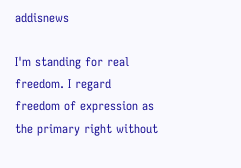addisnews

I'm standing for real freedom. I regard freedom of expression as the primary right without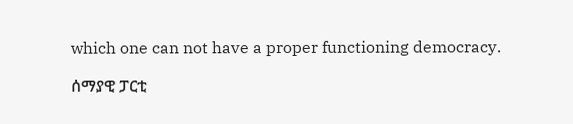which one can not have a proper functioning democracy.

ሰማያዊ ፓርቲ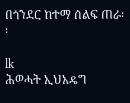በጎንደር ከተማ ሰልፍ ጠራ፡፡

lk
ሕወሓት ኢህአዴግ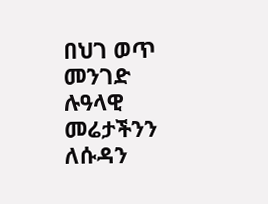በህገ ወጥ መንገድ ሉዓላዊ መሬታችንን ለሱዳን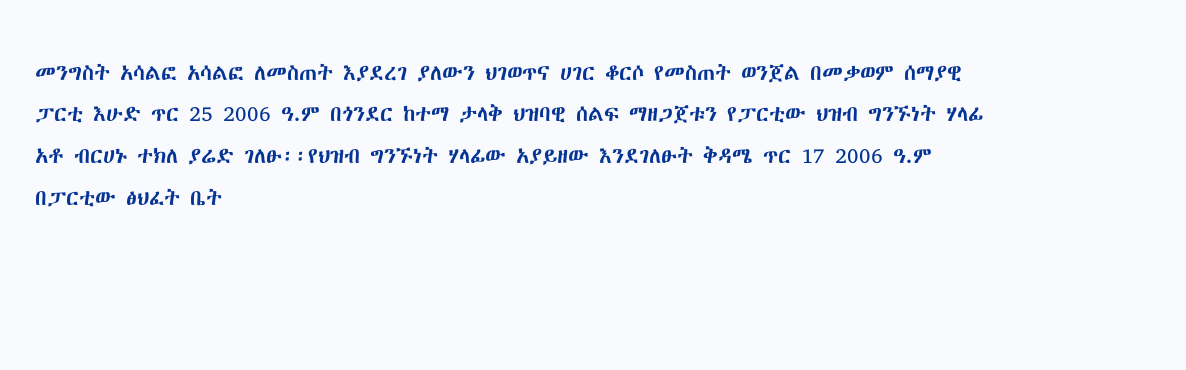መንግስት አሳልፎ አሳልፎ ለመስጠት እያደረገ ያለውን ህገወጥና ሀገር ቆርሶ የመስጠት ወንጀል በመቃወም ሰማያዊ ፓርቲ እሁድ ጥር 25 2006 ዓ.ም በጎንደር ከተማ ታላቅ ህዝባዊ ሰልፍ ማዘጋጀቱን የፓርቲው ህዝብ ግንኙነት ሃላፊ አቶ ብርሀኑ ተክለ ያሬድ ገለፁ፡፡የህዝብ ግንኙነት ሃላፊው አያይዘው እንደገለፁት ቅዳሜ ጥር 17 2006 ዓ.ም በፓርቲው ፅህፈት ቤት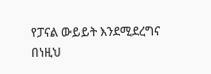የፓናል ውይይት እንደሚደረግና በነዚህ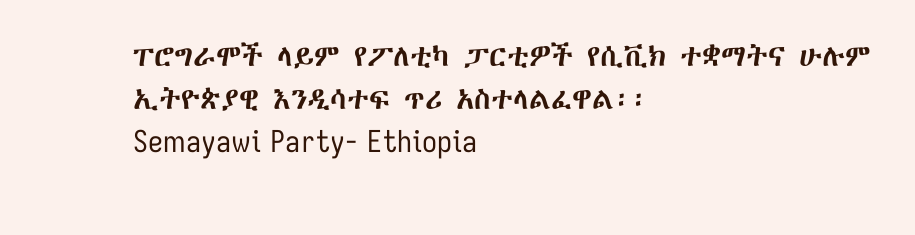ፐሮግራሞች ላይም የፖለቲካ ፓርቲዎች የሲቪክ ተቋማትና ሁሉም ኢትዮጵያዊ እንዲሳተፍ ጥሪ አስተላልፈዋል፡፡
Semayawi Party- Ethiopia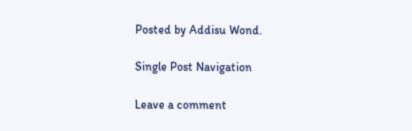Posted by Addisu Wond.

Single Post Navigation

Leave a comment